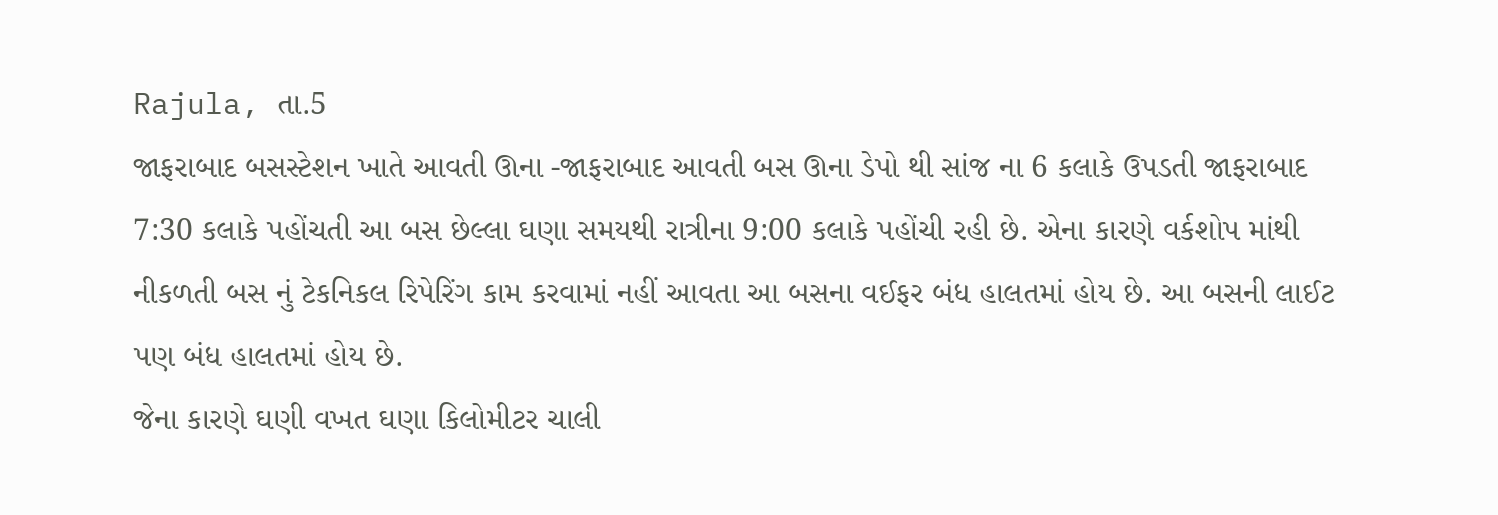Rajula, તા.5
જાફરાબાદ બસસ્ટેશન ખાતે આવતી ઊના -જાફરાબાદ આવતી બસ ઊના ડેપો થી સાંજ ના 6 કલાકે ઉપડતી જાફરાબાદ 7:30 કલાકે પહોંચતી આ બસ છેલ્લા ઘણા સમયથી રાત્રીના 9:00 કલાકે પહોંચી રહી છે. એના કારણે વર્કશોપ માંથી નીકળતી બસ નું ટેકનિકલ રિપેરિંગ કામ કરવામાં નહીં આવતા આ બસના વઈફર બંધ હાલતમાં હોય છે. આ બસની લાઈટ પણ બંધ હાલતમાં હોય છે.
જેના કારણે ઘણી વખત ઘણા કિલોમીટર ચાલી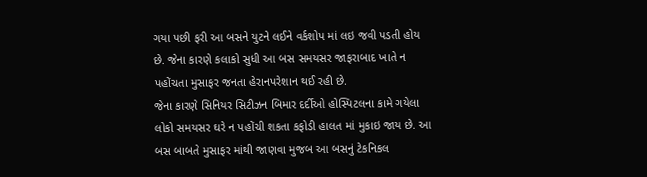ગયા પછી ફરી આ બસને યુટને લઈને વર્કશોપ માં લઇ જવી પડતી હોય છે. જેના કારણે કલાકો સુધી આ બસ સમયસર જાફરાબાદ ખાતે ન પહોંચતા મુસાફર જનતા હેરાનપરેશાન થઈ રહી છે.
જેના કારણે સિનિયર સિટીઝન બિમાર દર્દીઓ હોસ્પિટલના કામે ગયેલા લોકો સમયસર ઘરે ન પહોંચી શકતા કફોડી હાલત માં મુકાઇ જાય છે. આ બસ બાબતે મુસાફર માંથી જાણવા મુજબ આ બસનું ટેકનિકલ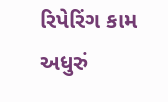રિપેરિંગ કામ અધુરું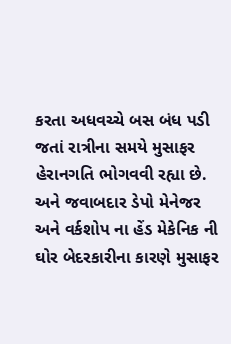કરતા અધવચ્ચે બસ બંધ પડી જતાં રાત્રીના સમયે મુસાફર હેરાનગતિ ભોગવવી રહ્યા છે. અને જવાબદાર ડેપો મેનેજર અને વર્કશોપ ના હેંડ મેકેનિક ની ઘોર બેદરકારીના કારણે મુસાફર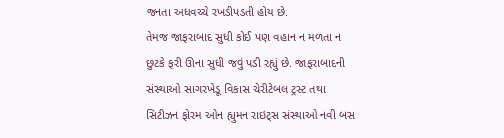જનતા અધવચ્ચે રખડીપડતી હોય છે.
તેમજ જાફરાબાદ સુધી કોઈ પણ વહાન ન મળતા ન છુટકે ફરી ઊના સુધી જવું પડી રહ્યું છે. જાફરાબાદની સંસ્થાઓ સાગરખેડૂ વિકાસ ચેરીટેબલ ટ્રસ્ટ તથા સિટીઝન ફોરમ ઓન હ્યુમન રાઇટ્સ સંસ્થાઓ નવી બસ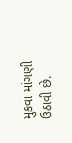મુકવા માંગણી ઉઠાવી છે.